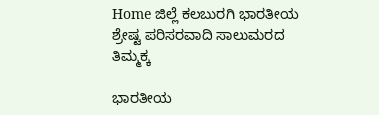Home ಜಿಲ್ಲೆ ಕಲಬುರಗಿ ಭಾರತೀಯ ಶ್ರೇಷ್ಟ ಪರಿಸರವಾದಿ ಸಾಲುಮರದ ತಿಮ್ಮಕ್ಕ

ಭಾರತೀಯ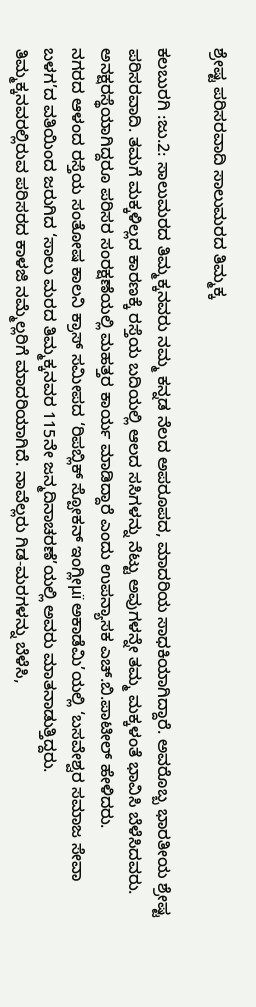ಶ್ರೇಷ್ಟ ಪರಿಸರವಾದಿ ಸಾಲುಮರದ ತಿಮ್ಮಕ್ಕ

ಕಲಬುರಗಿ :ಜು.2: ಸಾಲುಮರದ ತಿಮ್ಮಕ್ಕನವರು ನಮ್ಮ ಕನ್ನಡ ನೆಲದ ಅಪರೂಪದ, ಮಾದರಿಯ ಸಾಧಕಿಯಾಗಿದ್ದಾರೆ. ಅವರೊಬ್ಬ ಭಾರತೀಯ ಶ್ರೇಷ್ಟ ಪರಿಸರವಾದಿ. ತಮಗೆ ಮಕ್ಕಳಿಲ್ಲದ ಕಾರಣಕ್ಕೆ ರಸ್ತೆಯ ಬದಿಯಲ್ಲಿ ಆಲದ ಸಸಿಗಳನ್ನು ನೆಟ್ಟು ಅವುಗಳನ್ನೇ ತಮ್ಮ ಮಕ್ಕಳಂತೆ ಭಾವಿಸಿ ಬೆಳೆಸಿದವರು. ಅನಕ್ಷರಸ್ಥೆಯಾಗಿದ್ದರೂ ಪರಿಸರ ಸಂರಕ್ಷಣೆಯಲ್ಲಿ ಮಹತ್ತರ ಕಾರ್ಯ ಮಾಡಿದ್ದಾರೆ ಎಂದು ಉಪನ್ಯಾಸಕ ಎಚ್.ಬಿ.ಪಾಟೀಲ್ ಹೇಳಿದರು.
ನಗರದ ಆಳಂದ ರಸ್ತೆಯ ಸಂತೋಷ ಕಾಲನಿ ಕ್ರಾಸ್ ಸಮೀಪದ ‘ರಿಪಬ್ಲಿಕ್ ಸ್ಪೋಕನ್ ಇಂಗ್ಲೀμï ಅಕಾಡೆಮಿ’ಯಲ್ಲಿ ‘ಬಸವೇಶ್ವರ ಸಮಾಜ ಸೇವಾ ಬಳಗ’ದ ವತಿಯಿಂದ ಜರುಗಿದ ‘ಸಾಲು ಮರದ ತಿಮ್ಮಕ್ಕನವರ 115ನೇ ಜನ್ಮದಿನಾಚರಣೆ’ಯಲ್ಲಿ ಅವರು ಮಾತನಾಡುತ್ತಿದ್ದರು.
ತಿಮ್ಮಕ್ಕನವರಲ್ಲಿರುವ ಪರಿಸರದ ಕಾಳಜಿ ನಮ್ಮೆಲ್ಲರಿಗೆ ಮಾದರಿಯಾಗಿದೆ. ನಾವೆಲ್ಲರು ಗಿಡ-ಮರಗಳನ್ನು ಬೆಳೆಸಿ,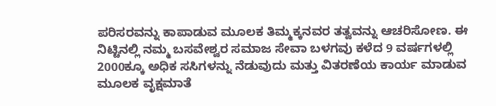ಪರಿಸರವನ್ನು ಕಾಪಾಡುವ ಮೂಲಕ ತಿಮ್ಮಕ್ಕನವರ ತತ್ವವನ್ನು ಆಚರಿಸೋಣ. ಈ ನಿಟ್ಟಿನಲ್ಲಿ ನಮ್ಮ ಬಸವೇಶ್ವರ ಸಮಾಜ ಸೇವಾ ಬಳಗವು ಕಳೆದ 9 ವರ್ಷಗಳಲ್ಲಿ 2000ಕ್ಕೂ ಅಧಿಕ ಸಸಿಗಳನ್ನು ನೆಡುವುದು ಮತ್ತು ವಿತರಣೆಯ ಕಾರ್ಯ ಮಾಡುವ ಮೂಲಕ ವೃಕ್ಷಮಾತೆ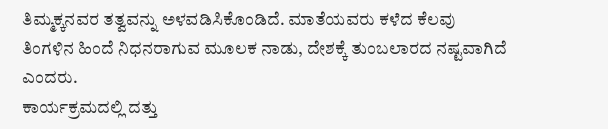ತಿಮ್ಮಕ್ಕನವರ ತತ್ವವನ್ನು ಅಳವಡಿಸಿಕೊಂಡಿದೆ. ಮಾತೆಯವರು ಕಳೆದ ಕೆಲವು ತಿಂಗಳಿನ ಹಿಂದೆ ನಿಧನರಾಗುವ ಮೂಲಕ ನಾಡು, ದೇಶಕ್ಕೆ ತುಂಬಲಾರದ ನಷ್ಟವಾಗಿದೆ ಎಂದರು.
ಕಾರ್ಯಕ್ರಮದಲ್ಲಿ ದತ್ತು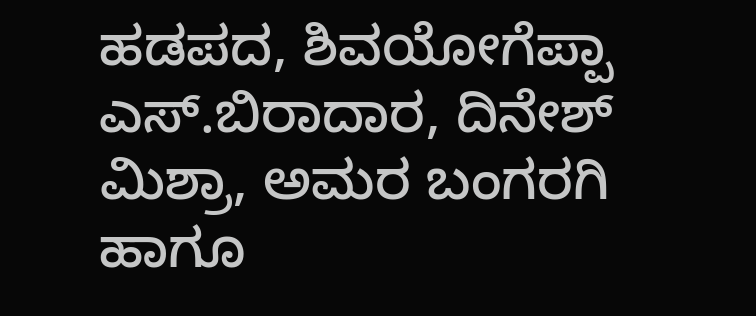ಹಡಪದ, ಶಿವಯೋಗೆಪ್ಪಾ ಎಸ್.ಬಿರಾದಾರ, ದಿನೇಶ್ ಮಿಶ್ರಾ, ಅಮರ ಬಂಗರಗಿ ಹಾಗೂ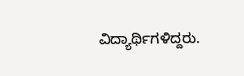ವಿದ್ಯಾರ್ಥಿಗಳಿದ್ದರು.